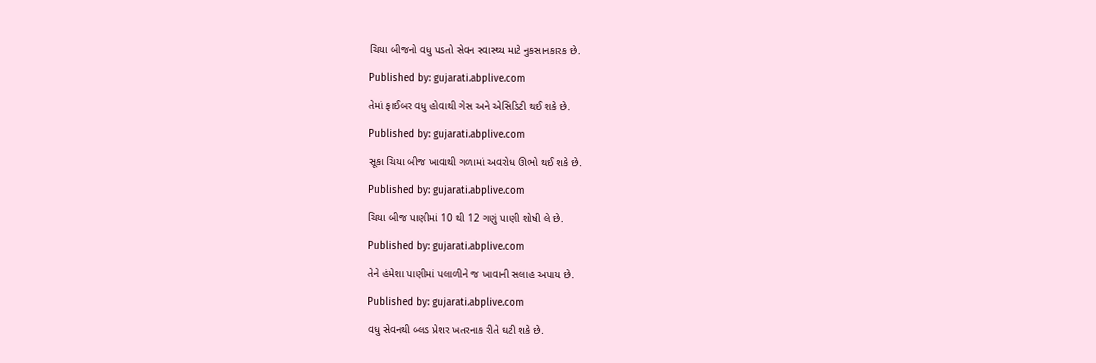ચિયા બીજનો વધુ પડતો સેવન સ્વાસ્થ્ય માટે નુકસાનકારક છે.

Published by: gujarati.abplive.com

તેમાં ફાઈબર વધુ હોવાથી ગેસ અને એસિડિટી થઈ શકે છે.

Published by: gujarati.abplive.com

સૂકા ચિયા બીજ ખાવાથી ગળામાં અવરોધ ઊભો થઈ શકે છે.

Published by: gujarati.abplive.com

ચિયા બીજ પાણીમાં 10 થી 12 ગણું પાણી શોષી લે છે.

Published by: gujarati.abplive.com

તેને હંમેશા પાણીમાં પલાળીને જ ખાવાની સલાહ અપાય છે.

Published by: gujarati.abplive.com

વધુ સેવનથી બ્લડ પ્રેશર ખતરનાક રીતે ઘટી શકે છે.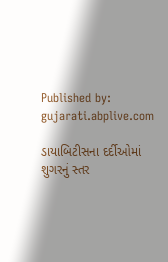Published by: gujarati.abplive.com

ડાયાબિટીસના દર્દીઓમાં શુગરનું સ્તર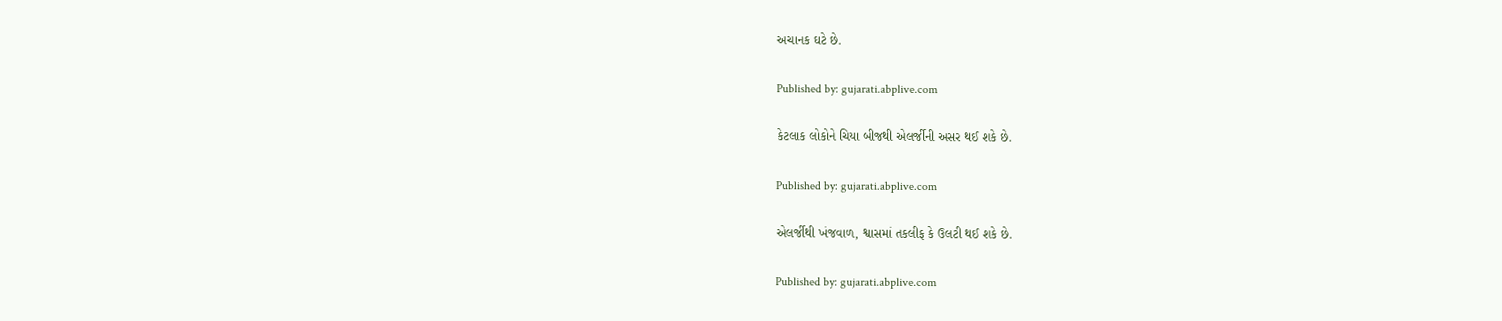અચાનક ઘટે છે.

Published by: gujarati.abplive.com

કેટલાક લોકોને ચિયા બીજથી એલર્જીની અસર થઈ શકે છે.

Published by: gujarati.abplive.com

એલર્જીથી ખંજવાળ, શ્વાસમાં તકલીફ કે ઉલટી થઈ શકે છે.

Published by: gujarati.abplive.com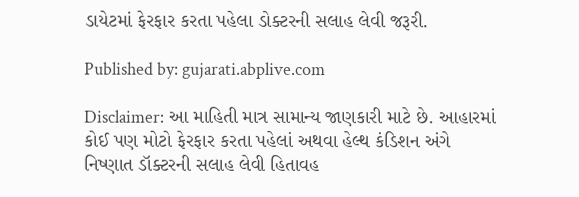ડાયેટમાં ફેરફાર કરતા પહેલા ડોક્ટરની સલાહ લેવી જરૂરી.

Published by: gujarati.abplive.com

Disclaimer: આ માહિતી માત્ર સામાન્ય જાણકારી માટે છે. આહારમાં કોઈ પણ મોટો ફેરફાર કરતા પહેલાં અથવા હેલ્થ કંડિશન અંગે નિષ્ણાત ડૉક્ટરની સલાહ લેવી હિતાવહ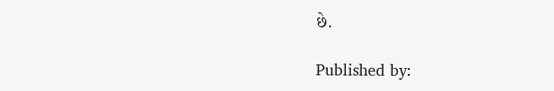છે.

Published by: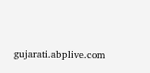gujarati.abplive.com